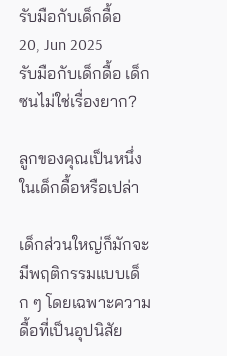รับมือกับเด็กดื้อ
20, Jun 2025
รับมือกับเด็กดื้อ เด็กซนไม่ใช่เรื่องยาก?

ลูกของคุณเป็นหนึ่งในเด็กดื้อหรือเปล่า

เด็กส่วนใหญ่ก็มักจะมีพฤติกรรมแบบเด็ก ๆ โดยเฉพาะความดื้อที่เป็นอุปนิสัย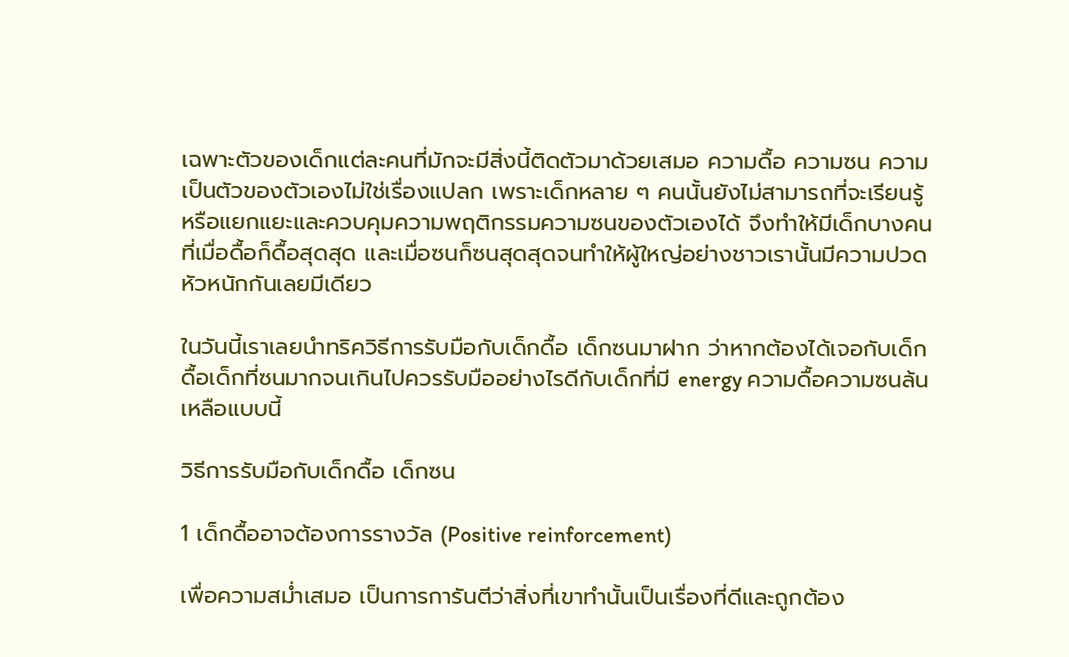เฉพาะตัวของเด็กแต่ละคนที่มักจะมีสิ่งนี้ติดตัวมาด้วยเสมอ ความดื้อ ความซน ความเป็นตัวของตัวเองไม่ใช่เรื่องแปลก เพราะเด็กหลาย ๆ คนนั้นยังไม่สามารถที่จะเรียนรู้หรือแยกแยะและควบคุมความพฤติกรรมความซนของตัวเองได้ จึงทำให้มีเด็กบางคนที่เมื่อดื้อก็ดื้อสุดสุด และเมื่อซนก็ซนสุดสุดจนทำให้ผู้ใหญ่อย่างชาวเรานั้นมีความปวดหัวหนักกันเลยมีเดียว

ในวันนี้เราเลยนำทริควิธีการรับมือกับเด็กดื้อ เด็กซนมาฝาก ว่าหากต้องได้เจอกับเด็กดื้อเด็กที่ซนมากจนเกินไปควรรับมืออย่างไรดีกับเด็กที่มี energy ความดื้อความซนล้นเหลือแบบนี้

วิธีการรับมือกับเด็กดื้อ เด็กซน

1 เด็กดื้ออาจต้องการรางวัล (Positive reinforcement)

เพื่อความสม่ำเสมอ เป็นการการันตีว่าสิ่งที่เขาทำนั้นเป็นเรื่องที่ดีและถูกต้อง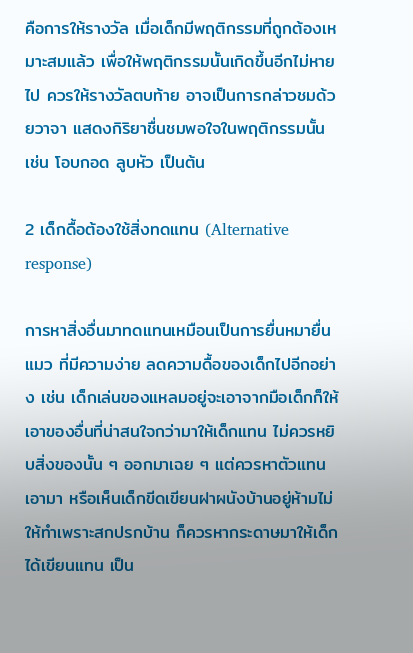คือการให้รางวัล เมื่อเด็กมีพฤติกรรมที่ถูกต้องเหมาะสมแล้ว เพื่อให้พฤติกรรมนั้นเกิดขึ้นอีกไม่หายไป ควรให้รางวัลตบท้าย อาจเป็นการกล่าวชมด้วยวาจา แสดงกิริยาชื่นชมพอใจในพฤติกรรมนั้น เช่น โอบกอด ลูบหัว เป็นต้น

2 เด็กดื้อต้องใช้สิ่งทดแทน (Alternative response)

การหาสิ่งอื่นมาทดแทนเหมือนเป็นการยื่นหมายื่นแมว ที่มีความง่าย ลดความดื้อของเด็กไปอีกอย่าง เช่น เด็กเล่นของแหลมอยู่จะเอาจากมือเด็กก็ให้เอาของอื่นที่น่าสนใจกว่ามาให้เด็กแทน ไม่ควรหยิบสิ่งของนั้น ๆ ออกมาเฉย ๆ แต่ควรหาตัวแทนเอามา หรือเห็นเด็กขีดเขียนฝาผนังบ้านอยู่ห้ามไม่ให้ทำเพราะสกปรกบ้าน ก็ควรหากระดาษมาให้เด็กได้เขียนแทน เป็น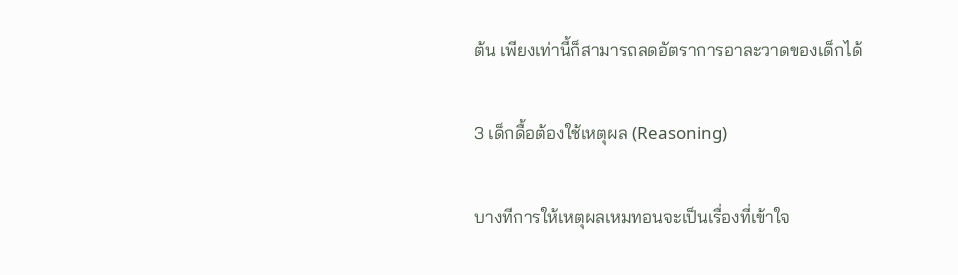ต้น เพียงเท่านี้ก็สามารถลดอัตราการอาละวาดของเด็กได้

3 เด็กดื้อต้องใช้เหตุผล (Reasoning)

บางทีการให้เหตุผลเหมทอนจะเป็นเรื่องที่เข้าใจ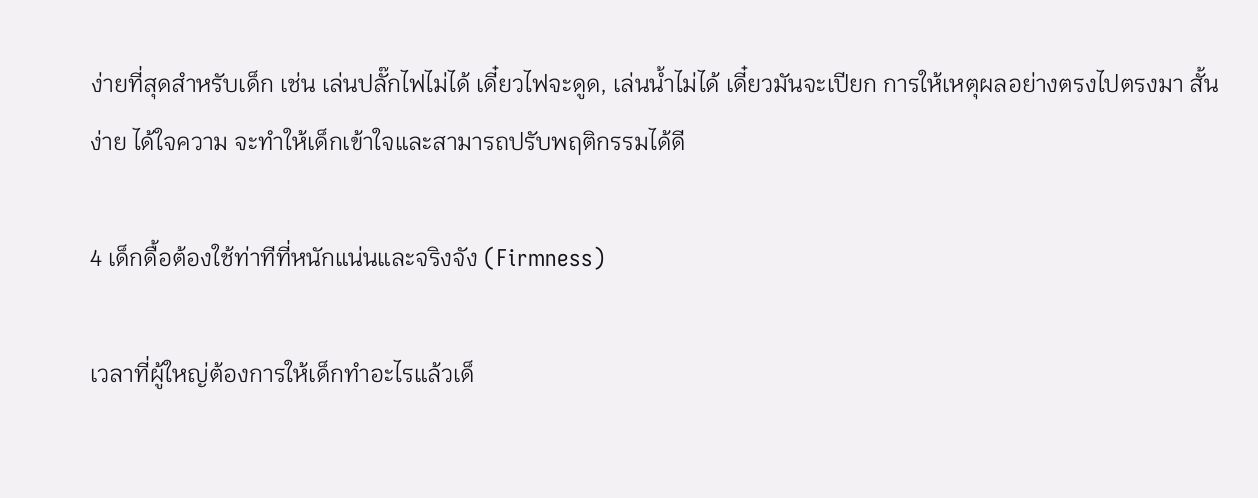ง่ายที่สุดสำหรับเด็ก เช่น เล่นปลั๊กไฟไม่ได้ เดี๋ยวไฟจะดูด, เล่นน้ำไม่ได้ เดี๋ยวมันจะเปียก การให้เหตุผลอย่างตรงไปตรงมา สั้น ง่าย ได้ใจความ จะทำให้เด็กเข้าใจและสามารถปรับพฤติกรรมได้ดี

4 เด็กดื้อต้องใช้ท่าทีที่หนักแน่นและจริงจัง (Firmness)

เวลาที่ผู้ใหญ่ต้องการให้เด็กทำอะไรแล้วเด็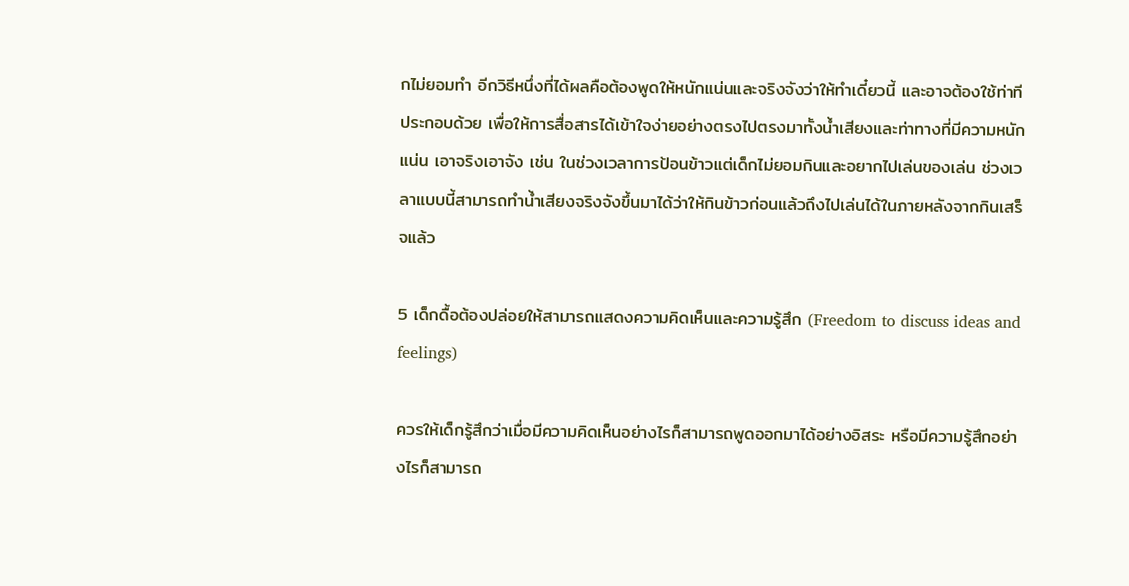กไม่ยอมทำ อีกวิธีหนึ่งที่ได้ผลคือต้องพูดให้หนักแน่นและจริงจังว่าให้ทำเดี๋ยวนี้ และอาจต้องใช้ท่าทีประกอบด้วย เพื่อให้การสื่อสารได้เข้าใจง่ายอย่างตรงไปตรงมาทั้งน้ำเสียงและท่าทางที่มีความหนักแน่น เอาจริงเอาจัง เช่น ในช่วงเวลาการป้อนข้าวแต่เด็กไม่ยอมกินและอยากไปเล่นของเล่น ช่วงเวลาแบบนี้สามารถทำน้ำเสียงจริงจังขึ้นมาได้ว่าให้กินข้าวก่อนแล้วถึงไปเล่นได้ในภายหลังจากกินเสร็จแล้ว

5 เด็กดื้อต้องปล่อยให้สามารถแสดงความคิดเห็นและความรู้สึก (Freedom to discuss ideas and feelings)

ควรให้เด็กรู้สึกว่าเมื่อมีความคิดเห็นอย่างไรก็สามารถพูดออกมาได้อย่างอิสระ หรือมีความรู้สึกอย่างไรก็สามารถ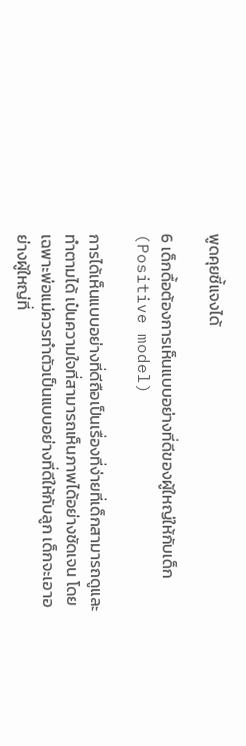พูดคุยชี้แจงได้

6 เด็กดื้อต้องการเห็นแบบอย่างที่ดีของผู้ใหญ่ให้กับเด็ก (Positive model)

การได้เห็นแบบอย่างที่ดีถือเป็นเรื่องที่ง่ายที่เด็กสามารถดูและทำตามได้ เป๋นความใจที่สามารถเห็นภาพได้อย่างชัดเจน โดยเฉพาะพ่อแม่ควรทำตัวเป็นแบบอย่างที่ดีให้กับลูก เด็กจะเอาอย่างผู้ใหญ่ที่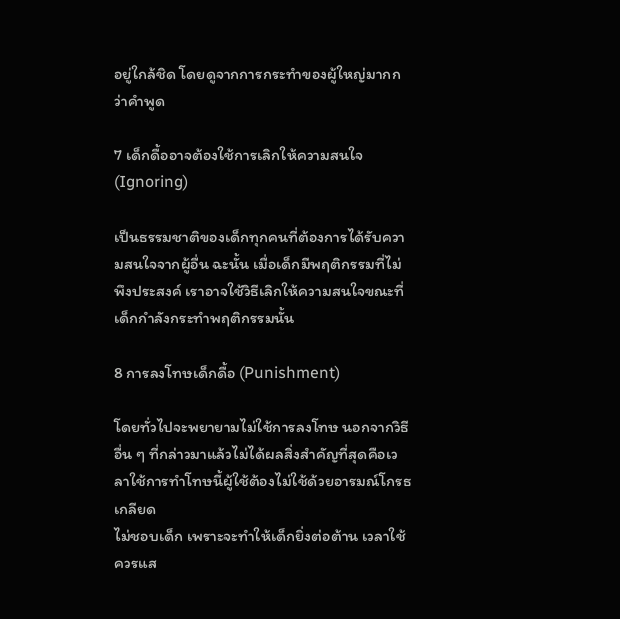อยู่ใกล้ชิด โดยดูจากการกระทำของผู้ใหญ่มากกว่าคำพูด

7 เด็กดื้ออาจต้องใช้การเลิกให้ความสนใจ (Ignoring)

เป็นธรรมชาติของเด็กทุกคนที่ต้องการได้รับความสนใจจากผู้อื่น ฉะนั้น เมื่อเด็กมีพฤติกรรมที่ไม่พึงประสงค์ เราอาจใช้วิธีเลิกให้ความสนใจขณะที่เด็กกำลังกระทำพฤติกรรมนั้น

8 การลงโทษเด็กดื้อ (Punishment)

โดยทั่วไปจะพยายามไม่ใช้การลงโทษ นอกจากวิธีอื่น ๆ ที่กล่าวมาแล้วไม่ได้ผลสิ่งสำคัญที่สุดคือเวลาใช้การทำโทษนี้ผู้ใช้ต้องไม่ใช้ด้วยอารมณ์โกรธ เกลียด
ไม่ชอบเด็ก เพราะจะทำให้เด็กยิ่งต่อต้าน เวลาใช้ควรแส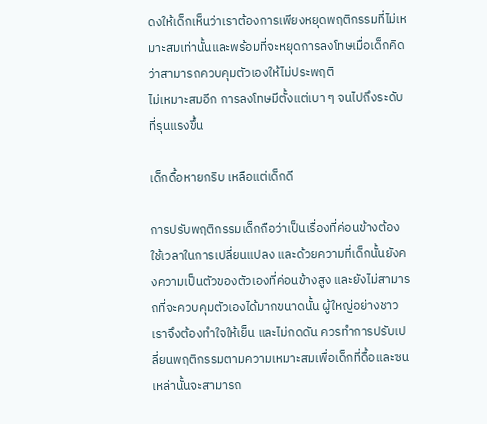ดงให้เด็กเห็นว่าเราต้องการเพียงหยุดพฤติกรรมที่ไม่เหมาะสมเท่านั้นและพร้อมที่จะหยุดการลงโทษเมื่อเด็กคิดว่าสามารถควบคุมตัวเองให้ไม่ประพฤติ
ไม่เหมาะสมอีก การลงโทษมีตั้งแต่เบา ๆ จนไปถึงระดับที่รุนแรงขึ้น

เด็กดื้อหายกริบ เหลือแต่เด็กดี

การปรับพฤติกรรมเด็กถือว่าเป็นเรื่องที่ค่อนข้างต้องใช้เวลาในการเปลี่ยนแปลง และด้วยความที่เด็กนั้นยังคงความเป็นตัวของตัวเองที่ค่อนข้างสูง และยังไม่สามารถที่จะควบคุมตัวเองได้มากขนาดนั้น ผู้ใหญ่อย่างชาวเราจึงต้องทำใจให้เย็น และไม่กดดัน ควรทำการปรับเปลี่ยนพฤติกรรมตามความเหมาะสมเพื่อเด็กที่ดื้อและซนเหล่านั้นจะสามารถ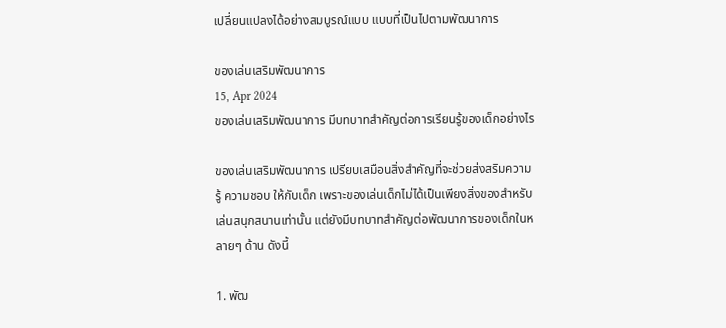เปลี่ยนแปลงได้อย่างสมบูรณ์แบบ แบบที่เป็นไปตามพัฒนาการ

ของเล่นเสริมพัฒนาการ
15, Apr 2024
ของเล่นเสริมพัฒนาการ มีบทบาทสำคัญต่อการเรียนรู้ของเด็กอย่างไร

ของเล่นเสริมพัฒนาการ เปรียบเสมือนสิ่งสำคัญที่จะช่วยส่งสริมความรู้ ความชอบ ให้กับเด็ก เพราะของเล่นเด็กไม่ได้เป็นเพียงสิ่งของสำหรับเล่นสนุกสนานเท่านั้น แต่ยังมีบทบาทสำคัญต่อพัฒนาการของเด็กในหลายๆ ด้าน ดังนี้

1. พัฒ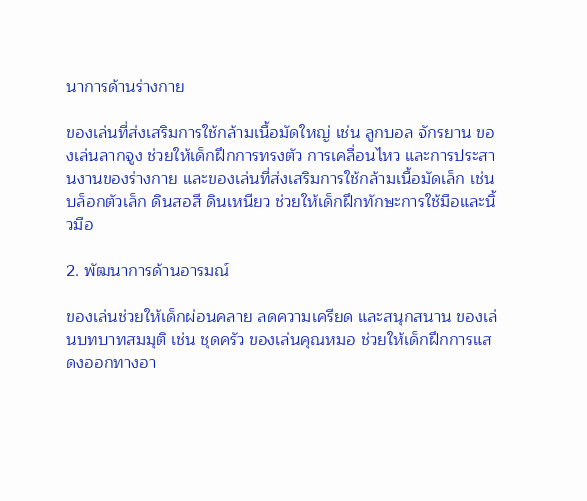นาการด้านร่างกาย

ของเล่นที่ส่งเสริมการใช้กล้ามเนื้อมัดใหญ่ เช่น ลูกบอล จักรยาน ของเล่นลากจูง ช่วยให้เด็กฝึกการทรงตัว การเคลื่อนไหว และการประสานงานของร่างกาย และของเล่นที่ส่งเสริมการใช้กล้ามเนื้อมัดเล็ก เช่น บล็อกตัวเล็ก ดินสอสี ดินเหนียว ช่วยให้เด็กฝึกทักษะการใช้มือและนิ้วมือ

2. พัฒนาการด้านอารมณ์

ของเล่นช่วยให้เด็กผ่อนคลาย ลดความเครียด และสนุกสนาน ของเล่นบทบาทสมมุติ เช่น ชุดครัว ของเล่นคุณหมอ ช่วยให้เด็กฝึกการแสดงออกทางอา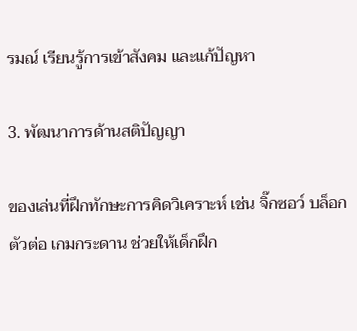รมณ์ เรียนรู้การเข้าสังคม และแก้ปัญหา

3. พัฒนาการด้านสติปัญญา

ของเล่นที่ฝึกทักษะการคิดวิเคราะห์ เช่น จิ๊กซอว์ บล็อกตัวต่อ เกมกระดาน ช่วยให้เด็กฝึก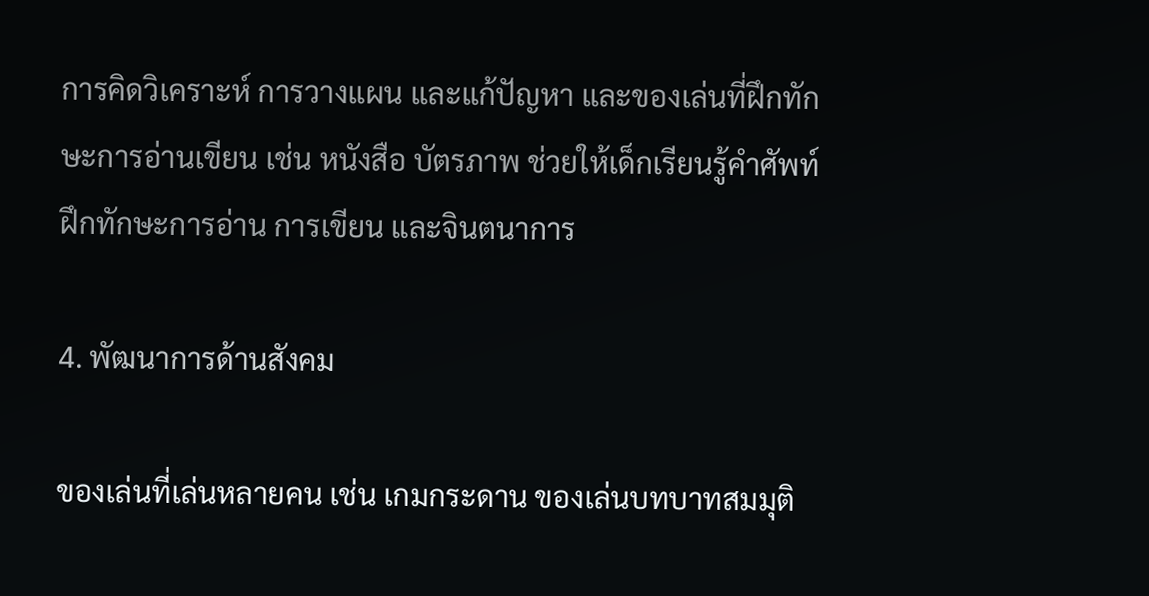การคิดวิเคราะห์ การวางแผน และแก้ปัญหา และของเล่นที่ฝึกทักษะการอ่านเขียน เช่น หนังสือ บัตรภาพ ช่วยให้เด็กเรียนรู้คำศัพท์ ฝึกทักษะการอ่าน การเขียน และจินตนาการ

4. พัฒนาการด้านสังคม

ของเล่นที่เล่นหลายคน เช่น เกมกระดาน ของเล่นบทบาทสมมุติ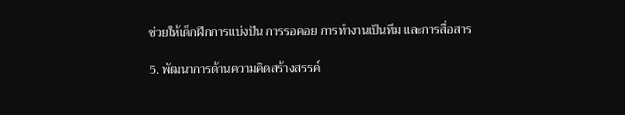ช่วยให้เด็กฝึกการแบ่งปัน การรอคอย การทำงานเป็นทีม และการสื่อสาร

5. พัฒนาการด้านความคิดสร้างสรรค์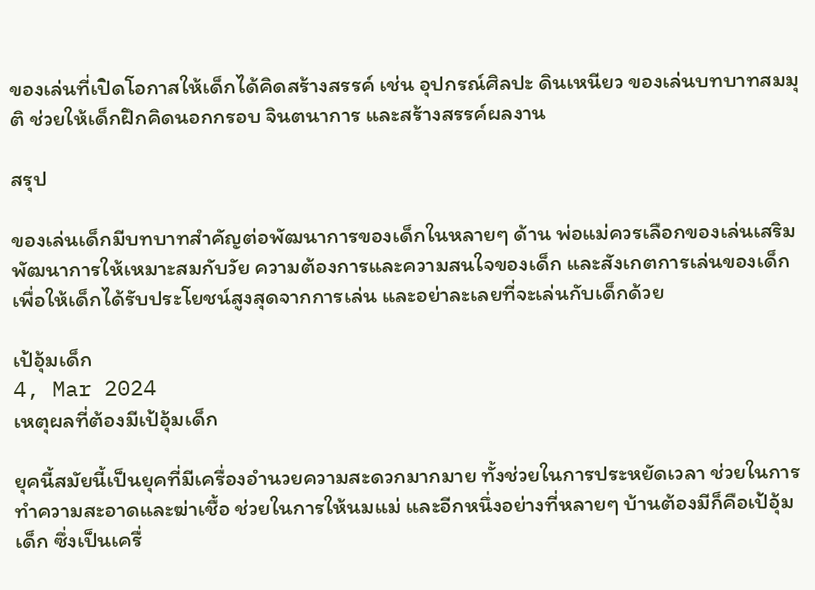ของเล่นที่เปิดโอกาสให้เด็กได้คิดสร้างสรรค์ เช่น อุปกรณ์ศิลปะ ดินเหนียว ของเล่นบทบาทสมมุติ ช่วยให้เด็กฝึกคิดนอกกรอบ จินตนาการ และสร้างสรรค์ผลงาน

สรุป

ของเล่นเด็กมีบทบาทสำคัญต่อพัฒนาการของเด็กในหลายๆ ด้าน พ่อแม่ควรเลือกของเล่นเสริมพัฒนาการให้เหมาะสมกับวัย ความต้องการและความสนใจของเด็ก และสังเกตการเล่นของเด็ก เพื่อให้เด็กได้รับประโยชน์สูงสุดจากการเล่น และอย่าละเลยที่จะเล่นกับเด็กด้วย

เป้อุ้มเด็ก
4, Mar 2024
เหตุผลที่ต้องมีเป้อุ้มเด็ก

ยุคนี้สมัยนี้เป็นยุคที่มีเครื่องอำนวยความสะดวกมากมาย ทั้งช่วยในการประหยัดเวลา ช่วยในการทำความสะอาดและฆ่าเชื้อ ช่วยในการให้นมแม่ และอีกหนึ่งอย่างที่หลายๆ บ้านต้องมีก็คือเป้อุ้มเด็ก ซึ่งเป็นเครื่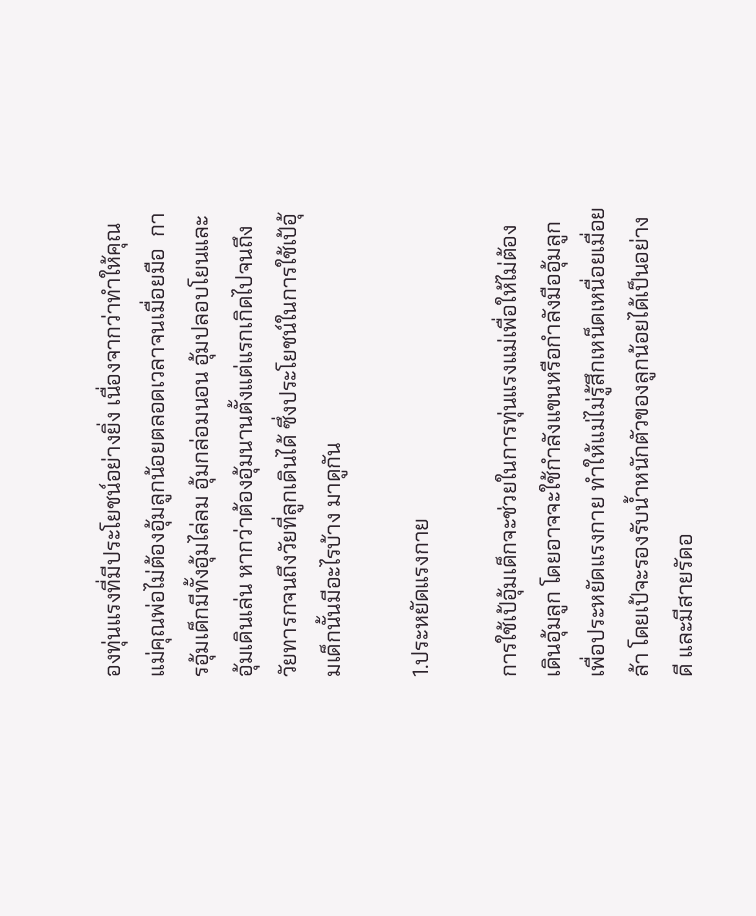องทุ่นแรงที่มีประโยชน์อย่างยิ่ง เนื่องจากว่าทำให้คุณแม่คุณพ่อไม่ต้องอุ้มลูกน้อยตลอดเวลาจนเมื่อยมือ  การอุ้มเด็กมีทั้งอุ้มไล่ลม อุ้มกล่อมนอน อุ้มปลอบโยนและอุ้มเดินเล่น หากว่าต้องอุ้มนานตั้งแต่แรกเกิดไปจนถึงวัยทารกจนถึงวัยที่ลูกเดินได้ ซึ่งประโยชน์ในการใช้เป้อุ้มเด็กนั้นมีอะไรบ้าง มาดูกัน

1.ประหยัดแรงกาย

การใช้เป้อุ้มเด็กจะช่วยในการทุ่นแรงแม่เพื่อให้ไม่ต้องเดินอุ้มลูก โดยอาจจะใช้กำลังแขนหรือกำลังมืออุ้มลูกเพื่อประหยัดแรงกาย ทำให้แม่ไม่รู้สึกเหน็ดเหนื่อยเมื่อยล้า โดยเป้จะรองรับน้ำหนักตัวของลูกน้อยได้เป็นอย่างดี และมีสายรัดอ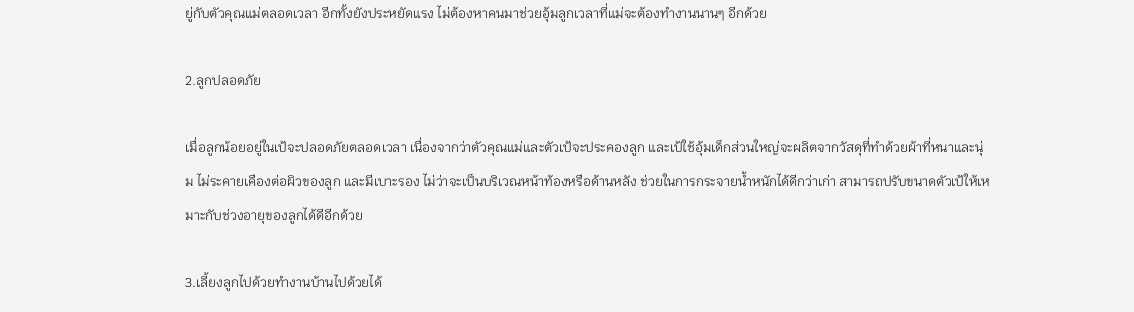ยู่กับตัวคุณแม่ตลอดเวลา อีกทั้งยังประหยัดแรง ไม่ต้องหาคนมาช่วยอุ้มลูกเวลาที่แม่จะต้องทำงานนานๆ อีกด้วย

2.ลูกปลอดภัย

เมื่อลูกน้อยอยู่ในเป้จะปลอดภัยตลอดเวลา เนื่องจากว่าตัวคุณแม่และตัวเป้จะประคองลูก และเป้ใช้อุ้มเด็กส่วนใหญ่จะผลิตจากวัสดุที่ทำด้วยผ้าที่หนาและนุ่ม ไม่ระคายเคืองต่อผิวของลูก และมีเบาะรอง ไม่ว่าจะเป็นบริเวณหน้าท้องหรือด้านหลัง ช่วยในการกระจายน้ำหนักได้ดีกว่าเก่า สามารถปรับขนาดตัวเป้ให้เหมาะกับช่วงอายุของลูกได้ดีอีกด้วย

3.เลี้ยงลูกไปด้วยทำงานบ้านไปด้วยได้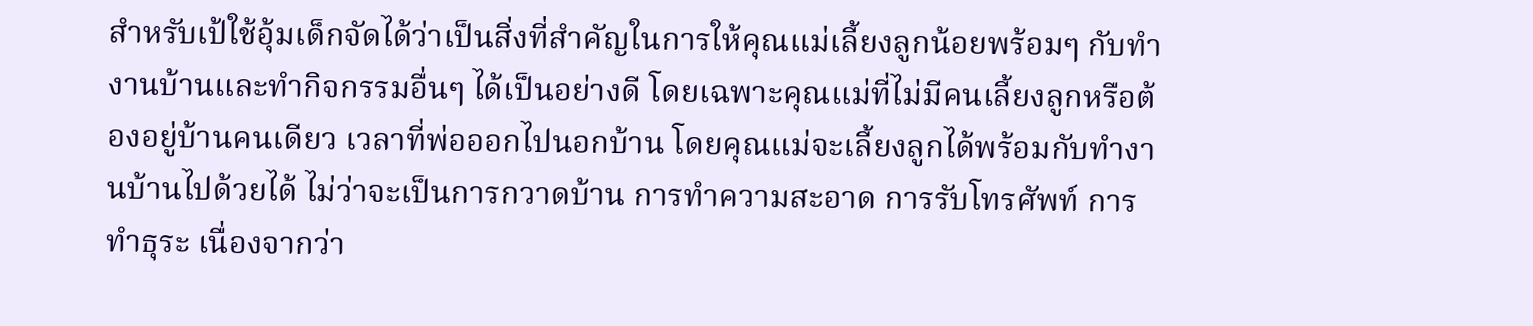สำหรับเป้ใช้อุ้มเด็กจัดได้ว่าเป็นสิ่งที่สำคัญในการให้คุณแม่เลี้ยงลูกน้อยพร้อมๆ กับทำงานบ้านและทำกิจกรรมอื่นๆ ได้เป็นอย่างดี โดยเฉพาะคุณแม่ที่ไม่มีคนเลี้ยงลูกหรือต้องอยู่บ้านคนเดียว เวลาที่พ่อออกไปนอกบ้าน โดยคุณแม่จะเลี้ยงลูกได้พร้อมกับทำงานบ้านไปด้วยได้ ไม่ว่าจะเป็นการกวาดบ้าน การทำความสะอาด การรับโทรศัพท์ การทำธุระ เนื่องจากว่า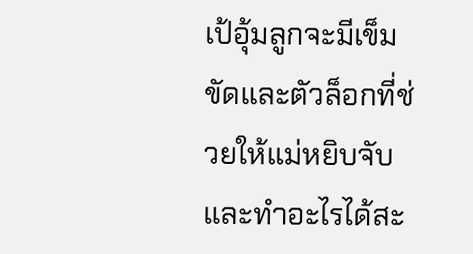เป้อุ้มลูกจะมีเข็มขัดและตัวล็อกที่ช่วยให้แม่หยิบจับและทำอะไรได้สะ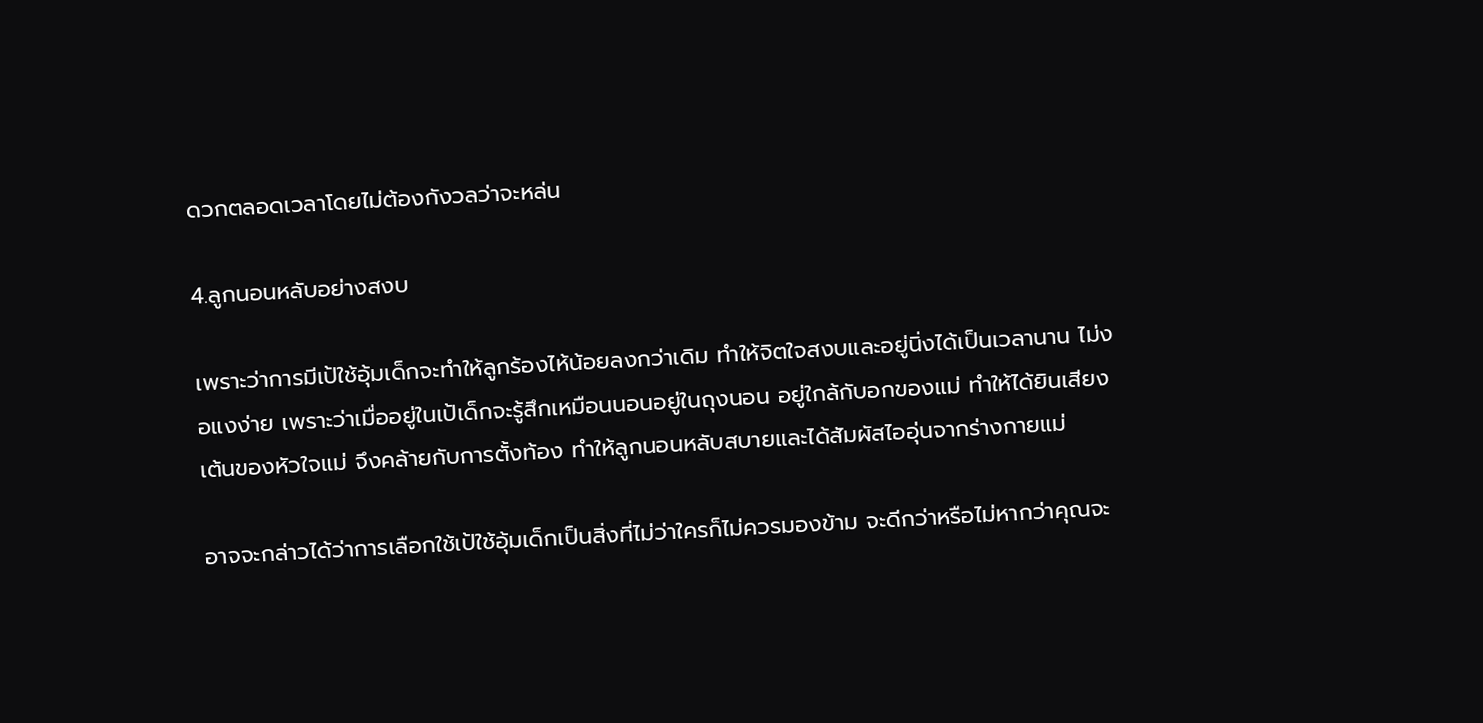ดวกตลอดเวลาโดยไม่ต้องกังวลว่าจะหล่น

4.ลูกนอนหลับอย่างสงบ

เพราะว่าการมีเป้ใช้อุ้มเด็กจะทำให้ลูกร้องไห้น้อยลงกว่าเดิม ทำให้จิตใจสงบและอยู่นิ่งได้เป็นเวลานาน ไม่งอแงง่าย เพราะว่าเมื่ออยู่ในเป้เด็กจะรู้สึกเหมือนนอนอยู่ในถุงนอน อยู่ใกล้กับอกของแม่ ทำให้ได้ยินเสียงเต้นของหัวใจแม่ จึงคล้ายกับการตั้งท้อง ทำให้ลูกนอนหลับสบายและได้สัมผัสไออุ่นจากร่างกายแม่

อาจจะกล่าวได้ว่าการเลือกใช้เป้ใช้อุ้มเด็กเป็นสิ่งที่ไม่ว่าใครก็ไม่ควรมองข้าม จะดีกว่าหรือไม่หากว่าคุณจะ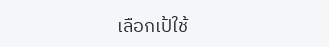เลือกเป้ใช้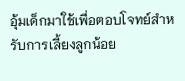อุ้มเด็กมาใช้เพื่อตอบโจทย์สำหรับการเลี้ยงลูกน้อย